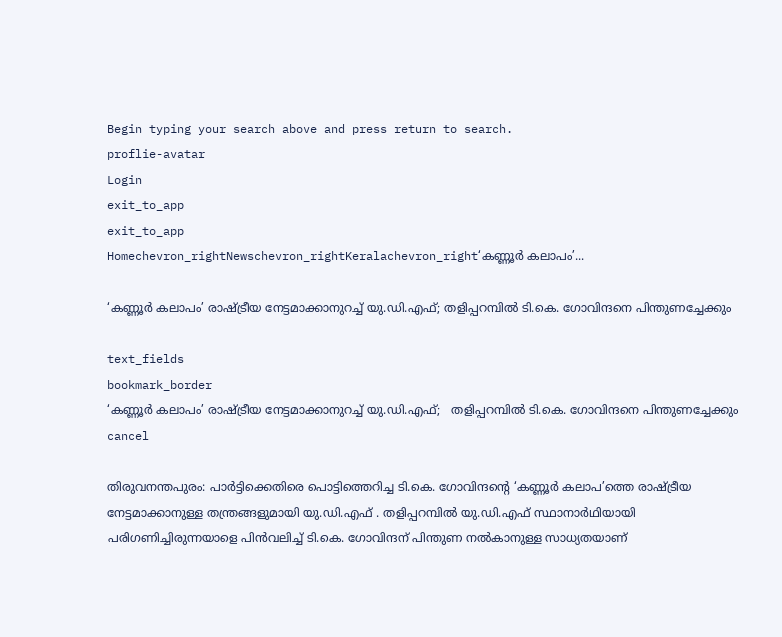Begin typing your search above and press return to search.
proflie-avatar
Login
exit_to_app
exit_to_app
Homechevron_rightNewschevron_rightKeralachevron_right‘കണ്ണൂർ കലാപം’...

‘കണ്ണൂർ കലാപം’ രാഷ്ട്രീയ നേട്ടമാക്കാനുറച്ച് യു.ഡി.എഫ്; തളിപ്പറമ്പിൽ ടി.കെ. ഗോവിന്ദനെ പിന്തുണച്ചേക്കും

text_fields
bookmark_border
‘കണ്ണൂർ കലാപം’ രാഷ്ട്രീയ നേട്ടമാക്കാനുറച്ച് യു.ഡി.എഫ്;   തളിപ്പറമ്പിൽ ടി.കെ. ഗോവിന്ദനെ പിന്തുണച്ചേക്കും
cancel

തിരുവനന്തപുരം: പാർട്ടിക്കെതിരെ പൊട്ടിത്തെറിച്ച ടി.കെ. ഗോവിന്ദന്‍റെ ‘കണ്ണൂർ കലാപ’ത്തെ രാഷ്ട്രീയ നേട്ടമാക്കാനുള്ള തന്ത്രങ്ങളുമായി യു.ഡി.എഫ് . തളിപ്പറമ്പിൽ യു.ഡി.എഫ് സ്ഥാനാർഥിയായി പരിഗണിച്ചിരുന്നയാളെ പിൻവലിച്ച് ടി.കെ. ഗോവിന്ദന് പിന്തുണ നൽകാനുള്ള സാധ്യതയാണ്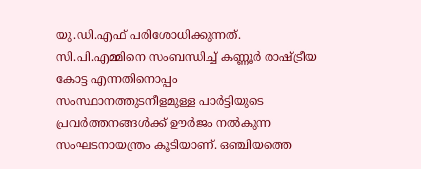യു.ഡി.എഫ് പരിശോധിക്കുന്നത്. സി.പി.എമ്മിനെ സംബന്ധിച്ച് കണ്ണൂർ രാഷ്ട്രീയ കോട്ട എന്നതിനൊപ്പം സംസ്ഥാനത്തുടനീളമുള്ള പാർട്ടിയുടെ പ്രവർത്തനങ്ങൾക്ക് ഊർജം നൽകുന്ന സംഘടനായന്ത്രം കൂടിയാണ്. ഒഞ്ചിയത്തെ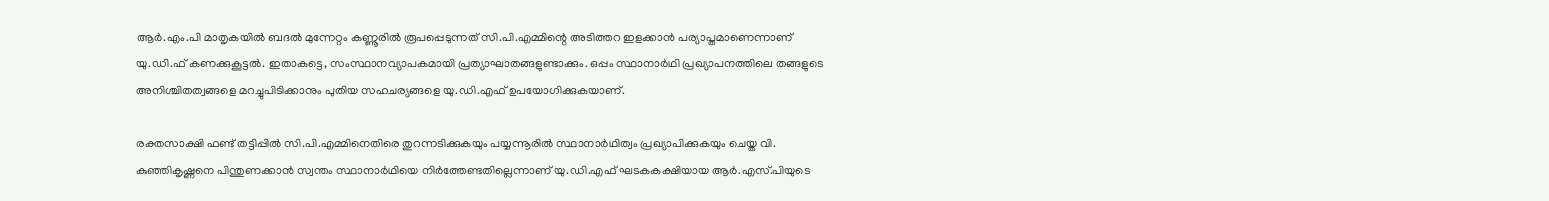ആർ.എം.പി മാതൃകയിൽ ബദൽ മുന്നേറ്റം കണ്ണൂരിൽ രൂപപ്പെടുന്നത് സി.പി.എമ്മിന്റെ അടിത്തറ ഇളക്കാൻ പര്യാപ്തമാണെന്നാണ് യു.ഡി.ഫ് കണക്കുകൂട്ടൽ. ഇതാകട്ടെ, സംസ്ഥാനവ്യാപകമായി പ്രത്യാഘാതങ്ങളുണ്ടാക്കും. ഒപ്പം സ്ഥാനാർഥി പ്രഖ്യാപനത്തിലെ തങ്ങളുടെ അനിശ്ചിതത്വങ്ങളെ മറച്ചുപിടിക്കാനും പുതിയ സഹചര്യങ്ങളെ യു.ഡി.എഫ് ഉപയോഗിക്കുകയാണ്.

രക്തസാക്ഷി ഫണ്ട് തട്ടിപ്പിൽ സി.പി.എമ്മിനെതിരെ തുറന്നടിക്കുകയും പയ്യന്നൂരിൽ സ്ഥാനാർഥിത്വം പ്രഖ്യാപിക്കുകയും ചെയ്ത വി. കുഞ്ഞികൃഷ്ണനെ പിന്തുണക്കാൻ സ്വന്തം സ്ഥാനാർഥിയെ നിർത്തേണ്ടതില്ലെന്നാണ് യു.ഡി.എഫ് ഘടകകക്ഷിയായ ആർ.എസ്.പിയുടെ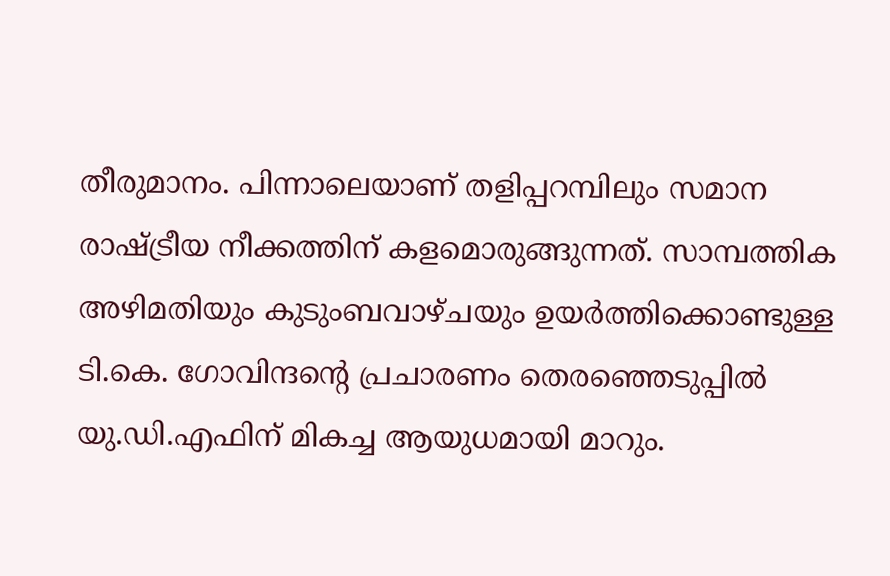തീരുമാനം. പിന്നാലെയാണ് തളിപ്പറമ്പിലും സമാന രാഷ്ട്രീയ നീക്കത്തിന് കളമൊരുങ്ങുന്നത്. സാമ്പത്തിക അഴിമതിയും കുടുംബവാഴ്ചയും ഉയർത്തിക്കൊണ്ടുള്ള ടി.കെ. ഗോവിന്ദന്റെ പ്രചാരണം തെരഞ്ഞെടുപ്പിൽ യു.ഡി.എഫിന് മികച്ച ആയുധമായി മാറും.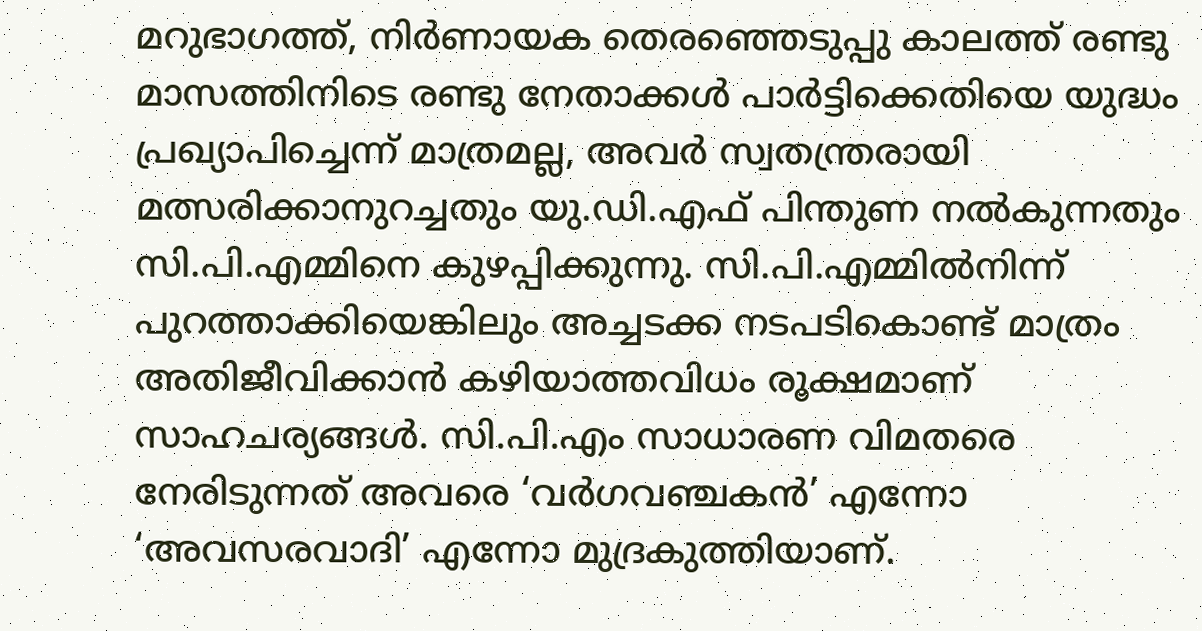മറുഭാഗത്ത്, നിർണായക തെരഞ്ഞെടുപ്പു കാലത്ത് രണ്ടു മാസത്തിനിടെ രണ്ടു നേതാക്കൾ പാർട്ടിക്കെതിയെ യുദ്ധം പ്രഖ്യാപിച്ചെന്ന് മാത്രമല്ല, അവർ സ്വതന്ത്രരായി മത്സരിക്കാനുറച്ചതും യു.ഡി.എഫ് പിന്തുണ നൽകുന്നതും സി.പി.എമ്മിനെ കുഴപ്പിക്കുന്നു. സി.പി.എമ്മിൽനിന്ന് പുറത്താക്കിയെങ്കിലും അച്ചടക്ക നടപടികൊണ്ട് മാത്രം അതിജീവിക്കാൻ കഴിയാത്തവിധം രൂക്ഷമാണ് സാഹചര്യങ്ങൾ. സി.പി.എം സാധാരണ വിമതരെ നേരിടുന്നത് അവരെ ‘വർഗവഞ്ചകൻ’ എന്നോ ‘അവസരവാദി’ എന്നോ മുദ്രകുത്തിയാണ്.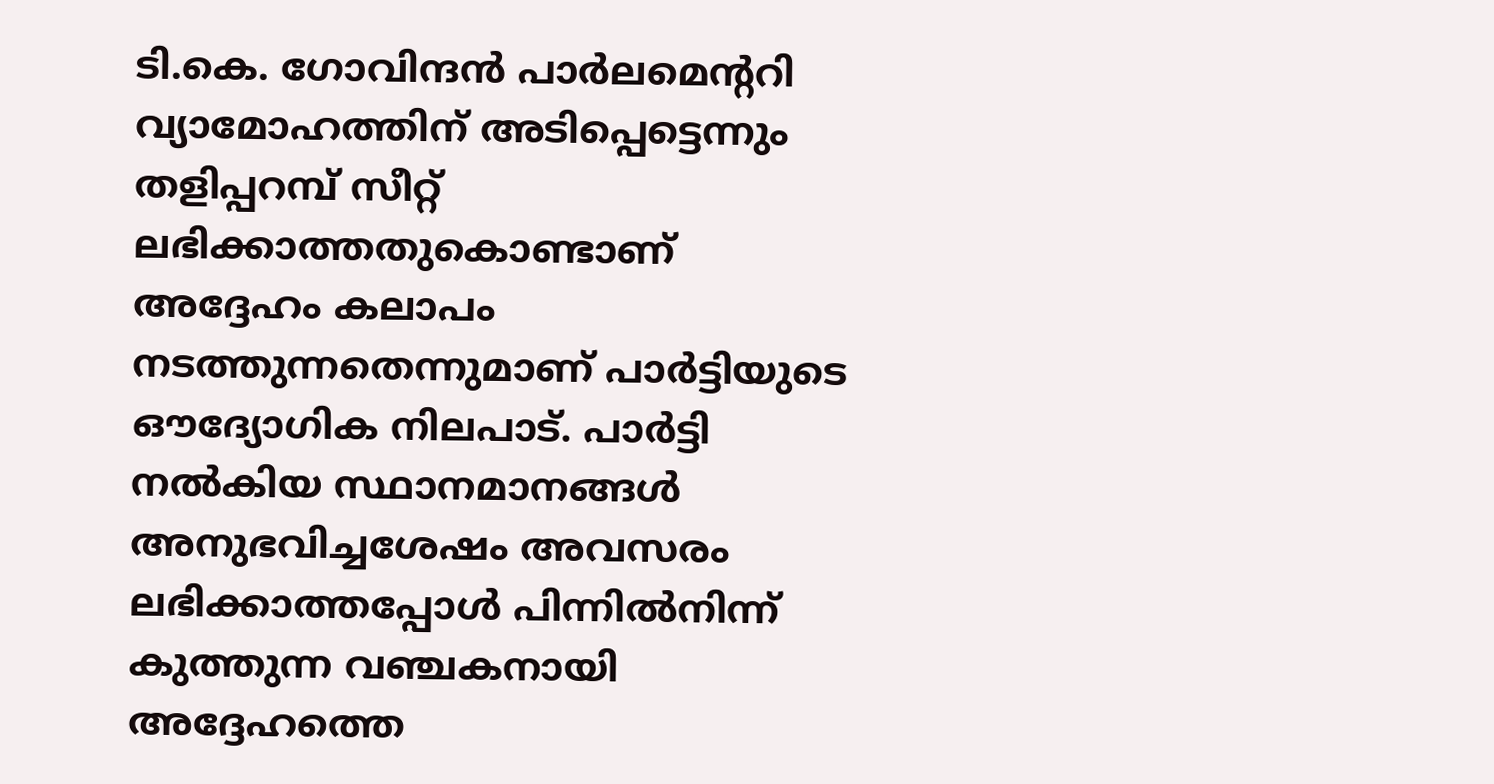ടി.കെ. ഗോവിന്ദൻ പാർലമെന്‍ററി വ്യാമോഹത്തിന് അടിപ്പെട്ടെന്നും തളിപ്പറമ്പ് സീറ്റ് ലഭിക്കാത്തതുകൊണ്ടാണ് അദ്ദേഹം കലാപം നടത്തുന്നതെന്നുമാണ് പാർട്ടിയുടെ ഔദ്യോഗിക നിലപാട്. പാർട്ടി നൽകിയ സ്ഥാനമാനങ്ങൾ അനുഭവിച്ചശേഷം അവസരം ലഭിക്കാത്തപ്പോൾ പിന്നിൽനിന്ന് കുത്തുന്ന വഞ്ചകനായി അദ്ദേഹത്തെ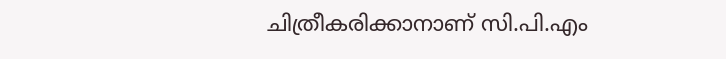ചിത്രീകരിക്കാനാണ് സി.പി.എം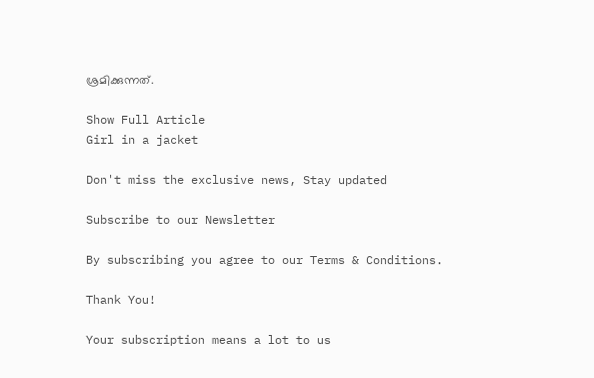ശ്രമിക്കുന്നത്.

Show Full Article
Girl in a jacket

Don't miss the exclusive news, Stay updated

Subscribe to our Newsletter

By subscribing you agree to our Terms & Conditions.

Thank You!

Your subscription means a lot to us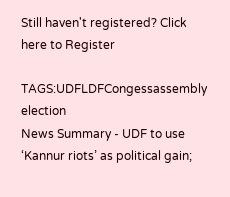Still haven't registered? Click here to Register

TAGS:UDFLDFCongessassembly election
News Summary - UDF to use ‘Kannur riots’ as political gain;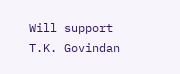Will support T.K. Govindan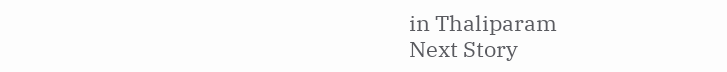in Thaliparam
Next Story